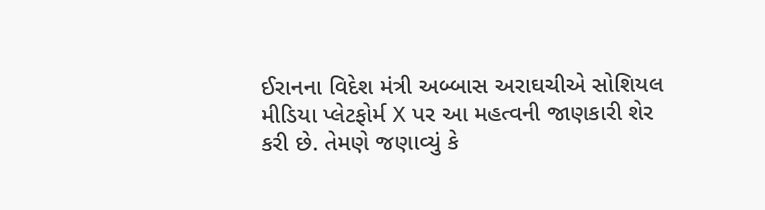ઈરાનના વિદેશ મંત્રી અબ્બાસ અરાઘચીએ સોશિયલ મીડિયા પ્લેટફોર્મ X પર આ મહત્વની જાણકારી શેર કરી છે. તેમણે જણાવ્યું કે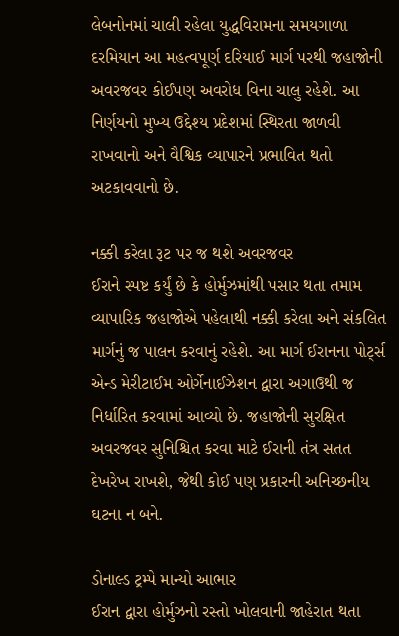લેબનોનમાં ચાલી રહેલા યુદ્ધવિરામના સમયગાળા દરમિયાન આ મહત્વપૂર્ણ દરિયાઈ માર્ગ પરથી જહાજોની અવરજવર કોઈપણ અવરોધ વિના ચાલુ રહેશે. આ નિર્ણયનો મુખ્ય ઉદ્દેશ્ય પ્રદેશમાં સ્થિરતા જાળવી રાખવાનો અને વૈશ્વિક વ્યાપારને પ્રભાવિત થતો અટકાવવાનો છે.

નક્કી કરેલા રૂટ પર જ થશે અવરજવર
ઈરાને સ્પષ્ટ કર્યું છે કે હોર્મુઝમાંથી પસાર થતા તમામ વ્યાપારિક જહાજોએ પહેલાથી નક્કી કરેલા અને સંકલિત માર્ગનું જ પાલન કરવાનું રહેશે. આ માર્ગ ઈરાનના પોર્ટ્સ એન્ડ મેરીટાઈમ ઓર્ગેનાઈઝેશન દ્વારા અગાઉથી જ નિર્ધારિત કરવામાં આવ્યો છે. જહાજોની સુરક્ષિત અવરજવર સુનિશ્ચિત કરવા માટે ઈરાની તંત્ર સતત દેખરેખ રાખશે, જેથી કોઈ પણ પ્રકારની અનિચ્છનીય ઘટના ન બને.

ડોનાલ્ડ ટ્રમ્પે માન્યો આભાર
ઈરાન દ્વારા હોર્મુઝનો રસ્તો ખોલવાની જાહેરાત થતા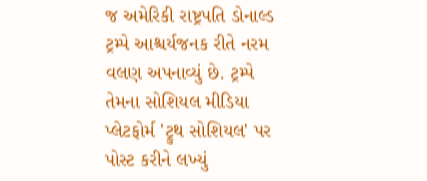જ અમેરિકી રાષ્ટ્રપતિ ડોનાલ્ડ ટ્રમ્પે આશ્ચર્યજનક રીતે નરમ વલણ અપનાવ્યું છે. ટ્રમ્પે તેમના સોશિયલ મીડિયા પ્લેટફોર્મ 'ટ્રુથ સોશિયલ' પર પોસ્ટ કરીને લખ્યું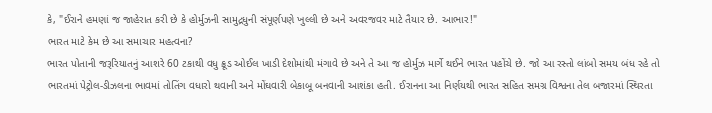કે, "ઈરાને હમણાં જ જાહેરાત કરી છે કે હોર્મુઝની સામુદ્રધુની સંપૂર્ણપણે ખુલ્લી છે અને અવરજવર માટે તૈયાર છે. આભાર!"
ભારત માટે કેમ છે આ સમાચાર મહત્વના?
ભારત પોતાની જરૂરિયાતનું આશરે 60 ટકાથી વધુ ક્રૂડ ઓઈલ ખાડી દેશોમાંથી મંગાવે છે અને તે આ જ હોર્મુઝ માર્ગે થઈને ભારત પહોંચે છે. જો આ રસ્તો લાંબો સમય બંધ રહે તો ભારતમાં પેટ્રોલ-ડીઝલના ભાવમાં તોતિંગ વધારો થવાની અને મોંઘવારી બેકાબૂ બનવાની આશંકા હતી. ઈરાનના આ નિર્ણયથી ભારત સહિત સમગ્ર વિશ્વના તેલ બજારમાં સ્થિરતા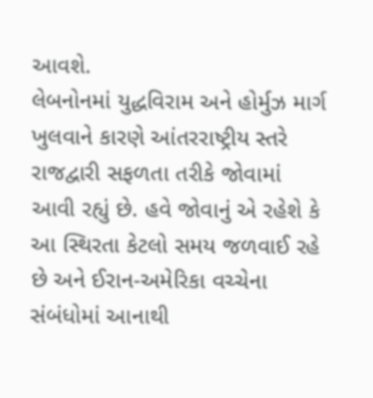આવશે.
લેબનોનમાં યુદ્ધવિરામ અને હોર્મુઝ માર્ગ ખુલવાને કારણે આંતરરાષ્ટ્રીય સ્તરે રાજદ્વારી સફળતા તરીકે જોવામાં આવી રહ્યું છે. હવે જોવાનું એ રહેશે કે આ સ્થિરતા કેટલો સમય જળવાઈ રહે છે અને ઈરાન-અમેરિકા વચ્ચેના સંબંધોમાં આનાથી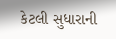કેટલી સુધારાની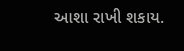આશા રાખી શકાય.